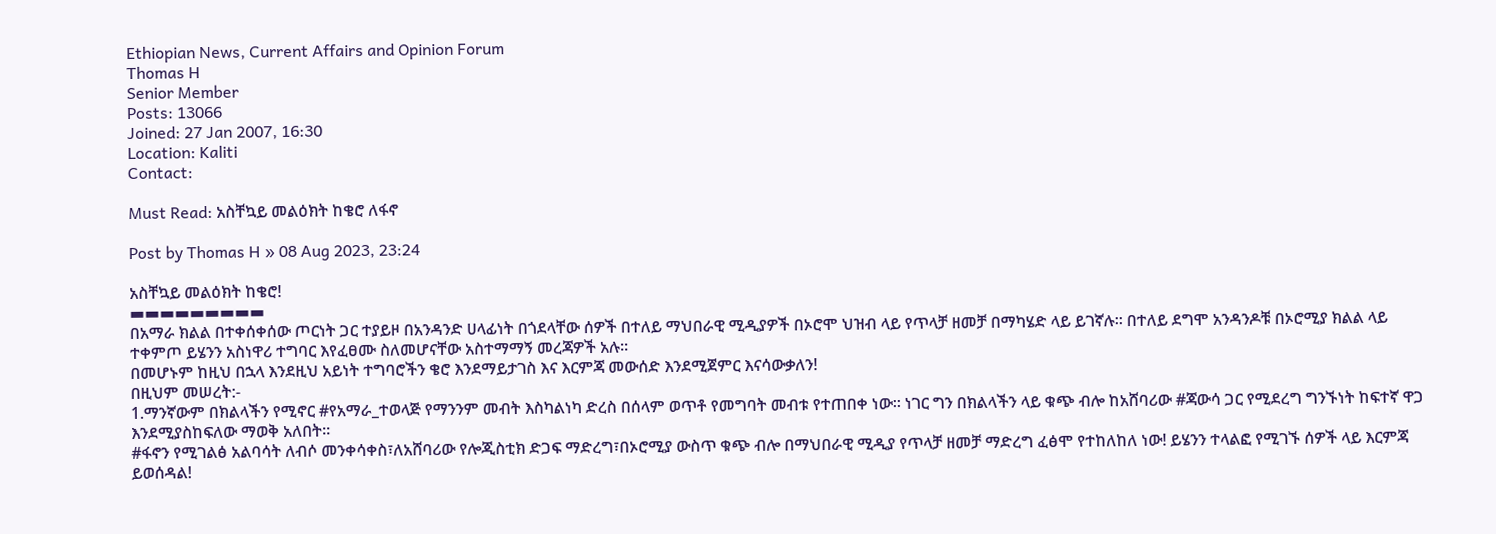Ethiopian News, Current Affairs and Opinion Forum
Thomas H
Senior Member
Posts: 13066
Joined: 27 Jan 2007, 16:30
Location: Kaliti
Contact:

Must Read: አስቸኳይ መልዕክት ከቄሮ ለፋኖ

Post by Thomas H » 08 Aug 2023, 23:24

አስቸኳይ መልዕክት ከቄሮ!
▬▬▬▬▬▬▬▬▬
በአማራ ክልል በተቀሰቀሰው ጦርነት ጋር ተያይዞ በአንዳንድ ሀላፊነት በጎደላቸው ሰዎች በተለይ ማህበራዊ ሚዲያዎች በኦሮሞ ህዝብ ላይ የጥላቻ ዘመቻ በማካሄድ ላይ ይገኛሉ። በተለይ ደግሞ አንዳንዶቹ በኦሮሚያ ክልል ላይ ተቀምጦ ይሄንን አስነዋሪ ተግባር እየፈፀሙ ስለመሆናቸው አስተማማኝ መረጃዎች አሉ።
በመሆኑም ከዚህ በኋላ እንደዚህ አይነት ተግባሮችን ቄሮ እንደማይታገስ እና እርምጃ መውሰድ እንደሚጀምር እናሳውቃለን!
በዚህም መሠረት:-
1.ማንኛውም በክልላችን የሚኖር #የአማራ_ተወላጅ የማንንም መብት እስካልነካ ድረስ በሰላም ወጥቶ የመግባት መብቱ የተጠበቀ ነው። ነገር ግን በክልላችን ላይ ቁጭ ብሎ ከአሸባሪው #ጃውሳ ጋር የሚደረግ ግንኙነት ከፍተኛ ዋጋ እንደሚያስከፍለው ማወቅ አለበት።
#ፋኖን የሚገልፅ አልባሳት ለብሶ መንቀሳቀስ፣ለአሸባሪው የሎጂስቲክ ድጋፍ ማድረግ፣በኦሮሚያ ውስጥ ቁጭ ብሎ በማህበራዊ ሚዲያ የጥላቻ ዘመቻ ማድረግ ፈፅሞ የተከለከለ ነው! ይሄንን ተላልፎ የሚገኙ ሰዎች ላይ እርምጃ ይወሰዳል!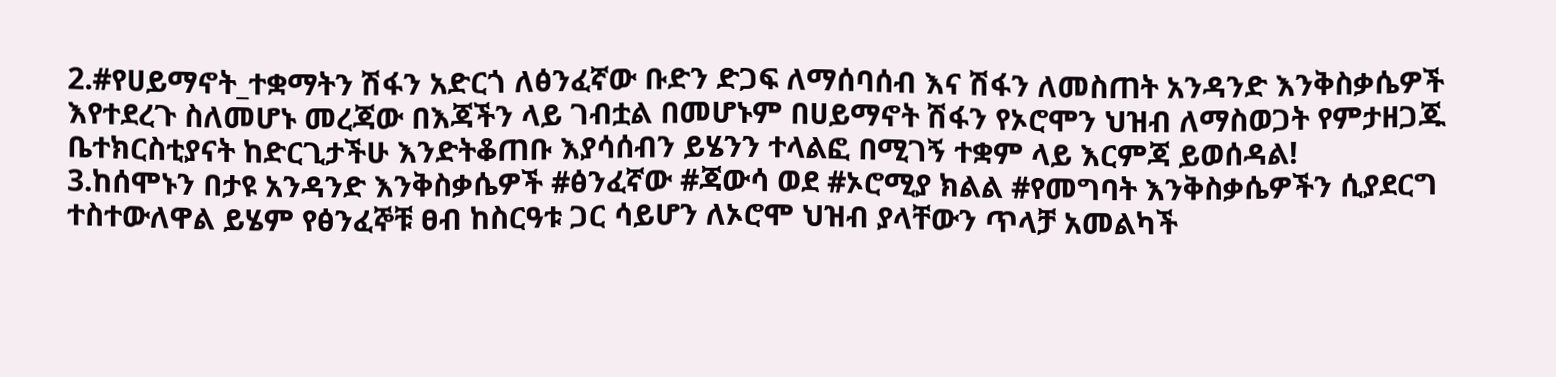2.#የሀይማኖት_ተቋማትን ሽፋን አድርጎ ለፅንፈኛው ቡድን ድጋፍ ለማሰባሰብ እና ሽፋን ለመስጠት አንዳንድ እንቅስቃሴዎች እየተደረጉ ስለመሆኑ መረጃው በእጃችን ላይ ገብቷል በመሆኑም በሀይማኖት ሽፋን የኦሮሞን ህዝብ ለማስወጋት የምታዘጋጁ ቤተክርስቲያናት ከድርጊታችሁ እንድትቆጠቡ እያሳሰብን ይሄንን ተላልፎ በሚገኝ ተቋም ላይ እርምጃ ይወሰዳል!
3.ከሰሞኑን በታዩ አንዳንድ እንቅስቃሴዎች #ፅንፈኛው #ጃውሳ ወደ #ኦሮሚያ ክልል #የመግባት እንቅስቃሴዎችን ሲያደርግ ተስተውለዋል ይሄም የፅንፈኞቹ ፀብ ከስርዓቱ ጋር ሳይሆን ለኦሮሞ ህዝብ ያላቸውን ጥላቻ አመልካች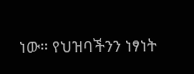ነው። የህዝባችንን ነፃነት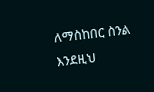ለማስከበር ስንል እንደዚህ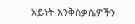አይነት እንቅስቃሴዎችን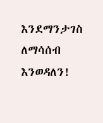እንደማንታገስ ለማሳሰብ እንወዳለን!